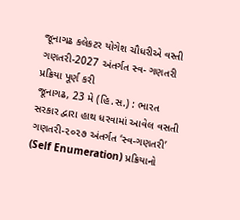જૂનાગઢ કલેકટર યોગેશ ચૌધરીએ વસ્તી ગણતરી-2027 અંતર્ગત સ્વ- ગણતરી પ્રક્રિયા પૂર્ણ કરી
જૂનાગઢ, 23 મે (હિ.સ.) : ભારત સરકાર દ્વારા હાથ ધરવામાં આવેલ વસતી ગણતરી-૨૦૨૭ અંતર્ગત ‘સ્વ-ગણતરી’ (Self Enumeration) પ્રક્રિયાનો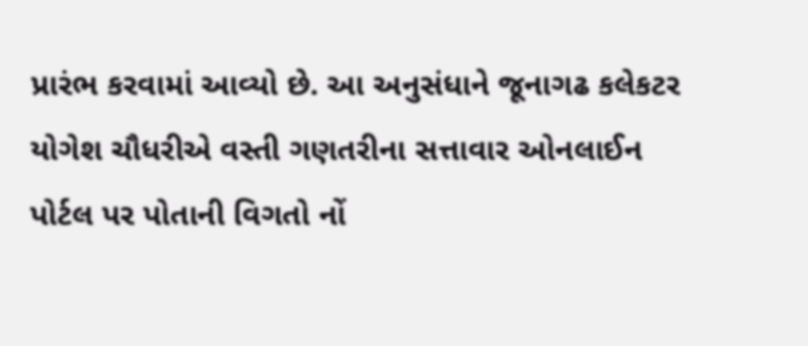પ્રારંભ કરવામાં આવ્યો છે. આ અનુસંધાને જૂનાગઢ કલેકટર યોગેશ ચૌધરીએ વસ્તી ગણતરીના સત્તાવાર ઓનલાઈન પોર્ટલ પર પોતાની વિગતો નોં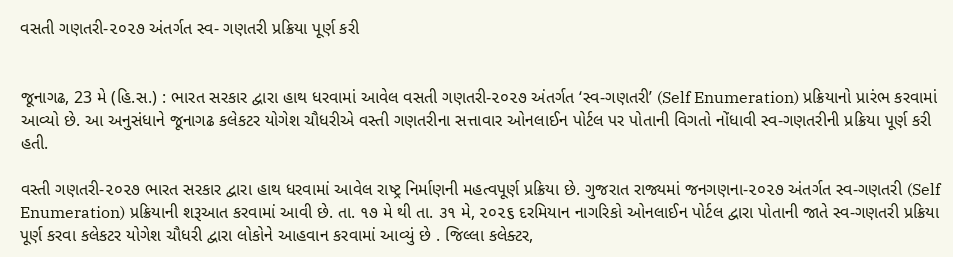વસતી ગણતરી-૨૦૨૭ અંતર્ગત સ્વ- ગણતરી પ્રક્રિયા પૂર્ણ કરી


જૂનાગઢ, 23 મે (હિ.સ.) : ભારત સરકાર દ્વારા હાથ ધરવામાં આવેલ વસતી ગણતરી-૨૦૨૭ અંતર્ગત ‘સ્વ-ગણતરી’ (Self Enumeration) પ્રક્રિયાનો પ્રારંભ કરવામાં આવ્યો છે. આ અનુસંધાને જૂનાગઢ કલેકટર યોગેશ ચૌધરીએ વસ્તી ગણતરીના સત્તાવાર ઓનલાઈન પોર્ટલ પર પોતાની વિગતો નોંધાવી સ્વ-ગણતરીની પ્રક્રિયા પૂર્ણ કરી હતી.

વસ્તી ગણતરી-૨૦૨૭ ભારત સરકાર દ્વારા હાથ ધરવામાં આવેલ રાષ્ટ્ર નિર્માણની મહત્વપૂર્ણ પ્રક્રિયા છે. ગુજરાત રાજ્યમાં જનગણના-૨૦૨૭ અંતર્ગત સ્વ-ગણતરી (Self Enumeration) પ્રક્રિયાની શરૂઆત કરવામાં આવી છે. તા. ૧૭ મે થી તા. ૩૧ મે, ૨૦૨૬ દરમિયાન નાગરિકો ઓનલાઈન પોર્ટલ દ્વારા પોતાની જાતે સ્વ-ગણતરી પ્રક્રિયા પૂર્ણ કરવા કલેકટર યોગેશ ચૌધરી દ્વારા લોકોને આહવાન કરવામાં આવ્યું છે . જિલ્લા કલેક્ટર,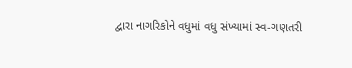દ્વારા નાગરિકોને વધુમાં વધુ સંખ્યામાં સ્વ-ગણતરી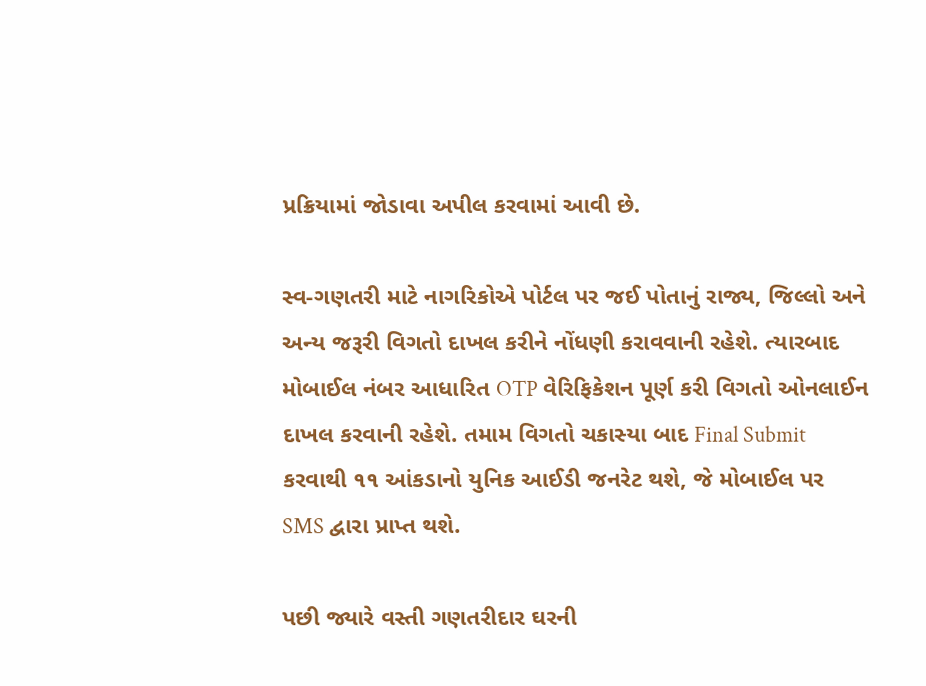પ્રક્રિયામાં જોડાવા અપીલ કરવામાં આવી છે.

સ્વ-ગણતરી માટે નાગરિકોએ પોર્ટલ પર જઈ પોતાનું રાજ્ય, જિલ્લો અને અન્ય જરૂરી વિગતો દાખલ કરીને નોંધણી કરાવવાની રહેશે. ત્યારબાદ મોબાઈલ નંબર આધારિત OTP વેરિફિકેશન પૂર્ણ કરી વિગતો ઓનલાઈન દાખલ કરવાની રહેશે. તમામ વિગતો ચકાસ્યા બાદ Final Submit કરવાથી ૧૧ આંકડાનો યુનિક આઈડી જનરેટ થશે, જે મોબાઈલ પર SMS દ્વારા પ્રાપ્ત થશે.

પછી જ્યારે વસ્તી ગણતરીદાર ઘરની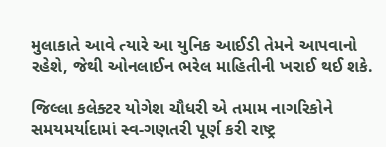મુલાકાતે આવે ત્યારે આ યુનિક આઈડી તેમને આપવાનો રહેશે, જેથી ઓનલાઈન ભરેલ માહિતીની ખરાઈ થઈ શકે.

જિલ્લા કલેક્ટર યોગેશ ચૌધરી એ તમામ નાગરિકોને સમયમર્યાદામાં સ્વ-ગણતરી પૂર્ણ કરી રાષ્ટ્ર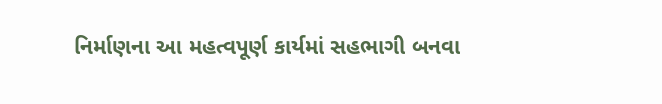નિર્માણના આ મહત્વપૂર્ણ કાર્યમાં સહભાગી બનવા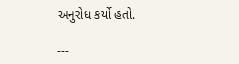અનુરોધ કર્યો હતો.

---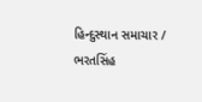હિન્દુસ્થાન સમાચાર / ભરતસિંહ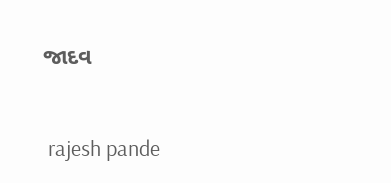જાદવ


 rajesh pande